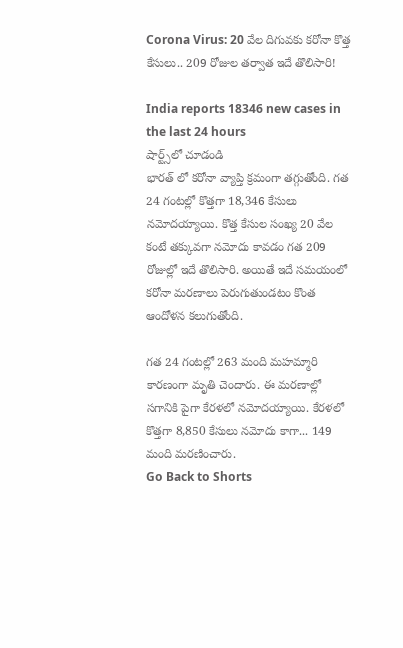Corona Virus: 20 వేల దిగువకు కరోనా కొత్త కేసులు.. 209 రోజుల తర్వాత ఇదే తొలిసారి!

India reports 18346 new cases in the last 24 hours
షార్ట్స్‌లో చూడండి
భారత్ లో కరోనా వ్యాప్తి క్రమంగా తగ్గుతోంది. గత 24 గంటల్లో కొత్తగా 18,346 కేసులు నమోదయ్యాయి. కొత్త కేసుల సంఖ్య 20 వేల కంటే తక్కువగా నమోదు కావడం గత 209 రోజుల్లో ఇదే తొలిసారి. అయితే ఇదే సమయంలో కరోనా మరణాలు పెరుగుతుండటం కొంత ఆందోళన కలుగుతోంది.

గత 24 గంటల్లో 263 మంది మహమ్మారి కారణంగా మృతి చెందారు. ఈ మరణాల్లో సగానికి పైగా కేరళలో నమోదయ్యాయి. కేరళలో కొత్తగా 8,850 కేసులు నమోదు కాగా... 149 మంది మరణించారు.
Go Back to Shorts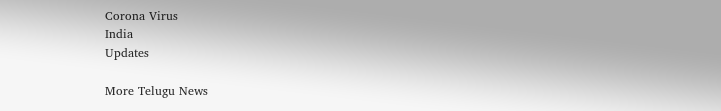Corona Virus
India
Updates

More Telugu News